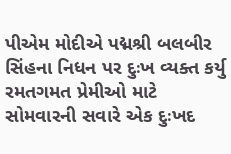પીએમ મોદીએ પદ્મશ્રી બલબીર સિંહના નિધન પર દુઃખ વ્યક્ત કર્યુ
રમતગમત પ્રેમીઓ માટે સોમવારની સવારે એક દુઃખદ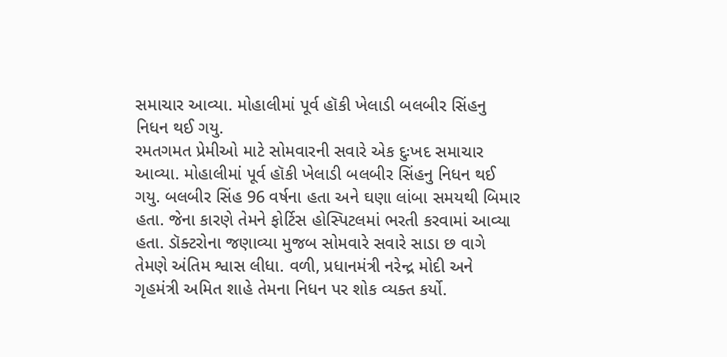સમાચાર આવ્યા. મોહાલીમાં પૂર્વ હૉકી ખેલાડી બલબીર સિંહનુ નિધન થઈ ગયુ.
રમતગમત પ્રેમીઓ માટે સોમવારની સવારે એક દુઃખદ સમાચાર આવ્યા. મોહાલીમાં પૂર્વ હૉકી ખેલાડી બલબીર સિંહનુ નિધન થઈ ગયુ. બલબીર સિંહ 96 વર્ષના હતા અને ઘણા લાંબા સમયથી બિમાર હતા. જેના કારણે તેમને ફોર્ટિસ હોસ્પિટલમાં ભરતી કરવામાં આવ્યા હતા. ડૉક્ટરોના જણાવ્યા મુજબ સોમવારે સવારે સાડા છ વાગે તેમણે અંતિમ શ્વાસ લીધા. વળી, પ્રધાનમંત્રી નરેન્દ્ર મોદી અને ગૃહમંત્રી અમિત શાહે તેમના નિધન પર શોક વ્યક્ત કર્યો.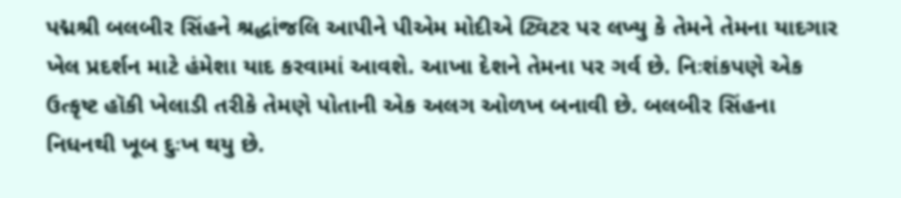પદ્મશ્રી બલબીર સિંહને શ્રદ્ધાંજલિ આપીને પીએમ મોદીએ ટ્વિટર પર લખ્યુ કે તેમને તેમના યાદગાર ખેલ પ્રદર્શન માટે હંમેશા યાદ કરવામાં આવશે. આખા દેશને તેમના પર ગર્વ છે. નિઃશંકપણે એક ઉત્કૃષ્ટ હૉકી ખેલાડી તરીકે તેમણે પોતાની એક અલગ ઓળખ બનાવી છે. બલબીર સિંહના નિધનથી ખૂબ દુઃખ થયુ છે.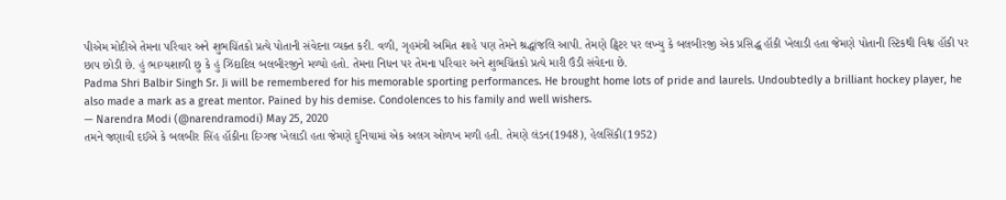પીએમ મોદીએ તેમના પરિવાર અને શુભચિંતકો પ્રત્યે પોતાની સંવેદના વ્યક્ત કરી. વળી, ગૃહમંત્રી અમિત શાહે પણ તેમને શ્રદ્ધાંજલિ આપી. તેમણે ટ્વિટર પર લખ્યુ કે બલબીરજી એક પ્રસિદ્ધ હૉકી ખેલાડી હતા જેમણે પોતાની સ્ટિકથી વિશ્વ હૉકી પર છાપ છોડી છે. હું ભાગ્યશાળી છુ કે હું ઝિંદાદિલ બલબીરજીને મળ્યો હતો. તેમના નિધન પર તેમના પરિવાર અને શુભચિંતકો પ્રત્યે મારી ઉંડી સંવેદના છે.
Padma Shri Balbir Singh Sr. Ji will be remembered for his memorable sporting performances. He brought home lots of pride and laurels. Undoubtedly a brilliant hockey player, he also made a mark as a great mentor. Pained by his demise. Condolences to his family and well wishers.
— Narendra Modi (@narendramodi) May 25, 2020
તમને જણાવી દઈએ કે બલબીર સિંહ હૉકીના દિગ્ગજ ખેલાડી હતા જેમણે દુનિયામાં એક અલગ ઓળખ મળી હતી. તેમણે લંડન(1948), હેલસિંકી(1952)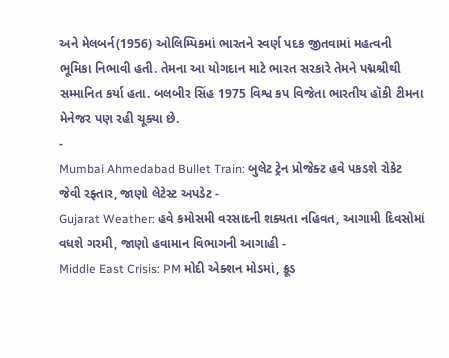અને મેલબર્ન(1956) ઓલિમ્પિકમાં ભારતને સ્વર્ણ પદક જીતવામાં મહત્વની ભૂમિકા નિભાવી હતી. તેમના આ યોગદાન માટે ભારત સરકારે તેમને પદ્મશ્રીથી સમ્માનિત કર્યા હતા. બલબીર સિંહ 1975 વિશ્વ કપ વિજેતા ભારતીય હૉકી ટીમના મેનેજર પણ રહી ચૂક્યા છે.
-
Mumbai Ahmedabad Bullet Train: બુલેટ ટ્રેન પ્રોજેક્ટ હવે પકડશે રોકેટ જેવી રફ્તાર, જાણો લેટેસ્ટ અપડેટ -
Gujarat Weather: હવે કમોસમી વરસાદની શક્યતા નહિવત, આગામી દિવસોમાં વધશે ગરમી, જાણો હવામાન વિભાગની આગાહી -
Middle East Crisis: PM મોદી એક્શન મોડમાં, ક્રૂડ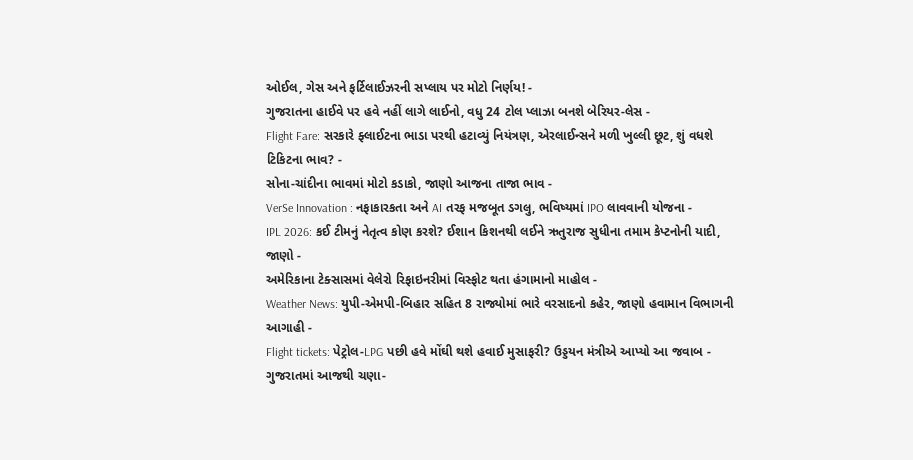ઓઈલ, ગેસ અને ફર્ટિલાઈઝરની સપ્લાય પર મોટો નિર્ણય! -
ગુજરાતના હાઈવે પર હવે નહીં લાગે લાઈનો, વધુ 24 ટોલ પ્લાઝા બનશે બેરિયર-લેસ -
Flight Fare: સરકારે ફ્લાઈટના ભાડા પરથી હટાવ્યું નિયંત્રણ, એરલાઈન્સને મળી ખુલ્લી છૂટ, શું વધશે ટિકિટના ભાવ? -
સોના-ચાંદીના ભાવમાં મોટો કડાકો, જાણો આજના તાજા ભાવ -
VerSe Innovation : નફાકારકતા અને AI તરફ મજબૂત ડગલુ, ભવિષ્યમાં IPO લાવવાની યોજના -
IPL 2026: કઈ ટીમનું નેતૃત્વ કોણ કરશે? ઈશાન કિશનથી લઈને ઋતુરાજ સુધીના તમામ કેપ્ટનોની યાદી, જાણો -
અમેરિકાના ટેક્સાસમાં વેલેરો રિફાઇનરીમાં વિસ્ફોટ થતા હંગામાનો માહોલ -
Weather News: યુપી-એમપી-બિહાર સહિત 8 રાજ્યોમાં ભારે વરસાદનો કહેર, જાણો હવામાન વિભાગની આગાહી -
Flight tickets: પેટ્રોલ-LPG પછી હવે મોંઘી થશે હવાઈ મુસાફરી? ઉડ્ડયન મંત્રીએ આપ્યો આ જવાબ -
ગુજરાતમાં આજથી ચણા-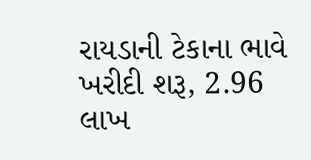રાયડાની ટેકાના ભાવે ખરીદી શરૂ, 2.96 લાખ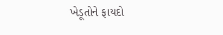ખેડૂતોને ફાયદો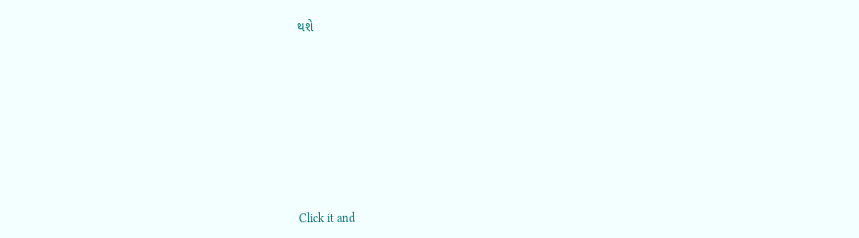થશે










Click it and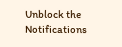Unblock the Notifications